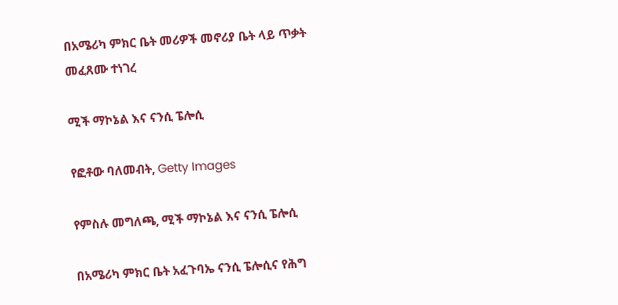በአሜሪካ ምክር ቤት መሪዎች መኖሪያ ቤት ላይ ጥቃት መፈጸሙ ተነገረ

ሚች ማኮኔል እና ናንሲ ፔሎሲ

የፎቶው ባለመብት, Getty Images

የምስሉ መግለጫ, ሚች ማኮኔል እና ናንሲ ፔሎሲ

በአሜሪካ ምክር ቤት አፈጉባኤ ናንሲ ፔሎሲና የሕግ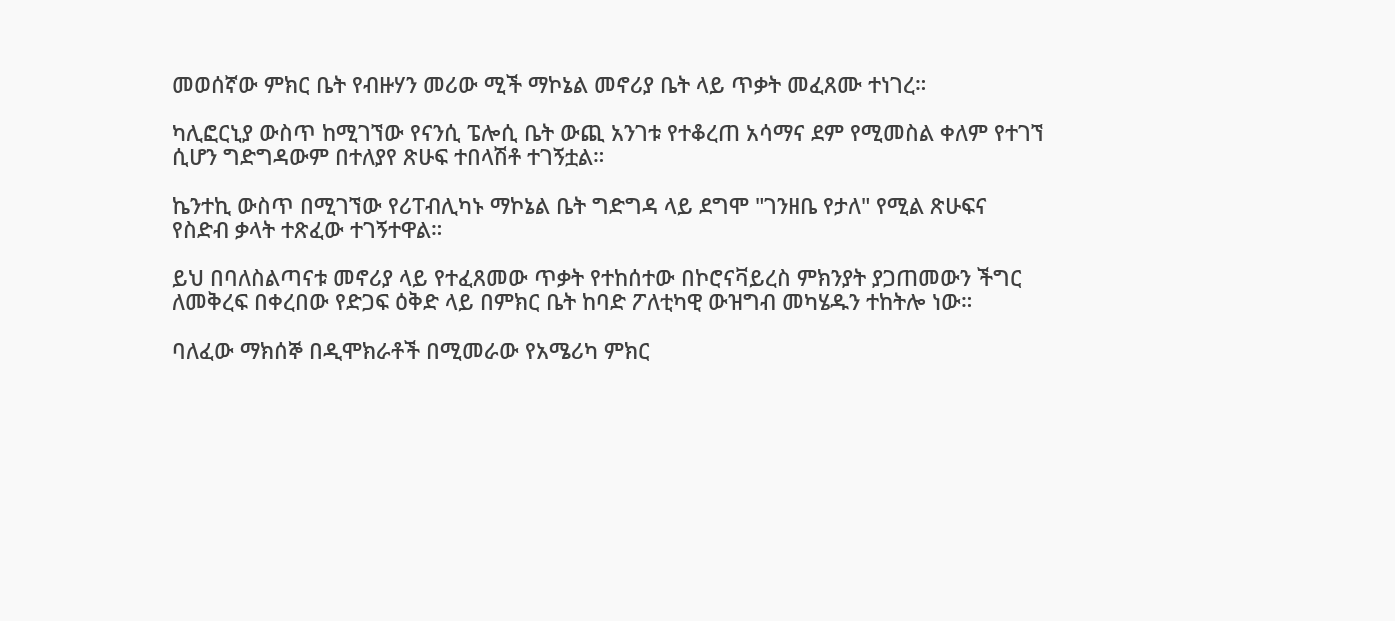መወሰኛው ምክር ቤት የብዙሃን መሪው ሚች ማኮኔል መኖሪያ ቤት ላይ ጥቃት መፈጸሙ ተነገረ።

ካሊፎርኒያ ውስጥ ከሚገኘው የናንሲ ፔሎሲ ቤት ውጪ አንገቱ የተቆረጠ አሳማና ደም የሚመስል ቀለም የተገኘ ሲሆን ግድግዳውም በተለያየ ጽሁፍ ተበላሽቶ ተገኝቷል።

ኬንተኪ ውስጥ በሚገኘው የሪፐብሊካኑ ማኮኔል ቤት ግድግዳ ላይ ደግሞ "ገንዘቤ የታለ" የሚል ጽሁፍና የስድብ ቃላት ተጽፈው ተገኝተዋል።

ይህ በባለስልጣናቱ መኖሪያ ላይ የተፈጸመው ጥቃት የተከሰተው በኮሮናቫይረስ ምክንያት ያጋጠመውን ችግር ለመቅረፍ በቀረበው የድጋፍ ዕቅድ ላይ በምክር ቤት ከባድ ፖለቲካዊ ውዝግብ መካሄዱን ተከትሎ ነው።

ባለፈው ማክሰኞ በዲሞክራቶች በሚመራው የአሜሪካ ምክር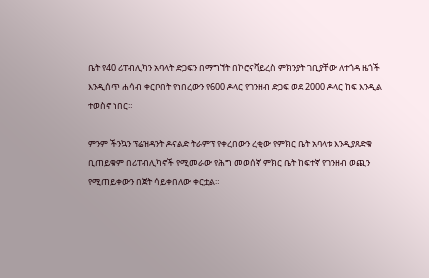ቤት የ40 ሪፐብሊካን አባላት ድጋፍን በማግኘት በኮሮናቫይረስ ምክንያት ገቢያቸው ለተጎዳ ዜጎች እንዲሰጥ ሐሳብ ቀርቦበት የነበረውን የ600 ዶላር የገንዘብ ድጋፍ ወደ 2000 ዶላር ከፍ እንዲል ተወስኖ ነበር።

ምንም ችንኳን ፕሬዝዳንት ዶናልድ ትራምፕ የቀረበውን ረቂው የምክር ቤት አባላቱ እንዲያጸድቁ ቢጠይቁም በሪፐብሊካኖች የሚመራው የሕግ መወሰኛ ምክር ቤት ከፍተኛ የገንዘብ ወጪን የሚጠይቀውን በጀት ሳይቀበለው ቀርቷል።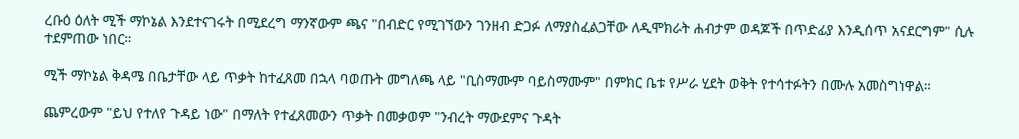ረቡዕ ዕለት ሚች ማኮኔል እንደተናገሩት በሚደረግ ማንኛውም ጫና "በብድር የሚገኘውን ገንዘብ ድጋፉ ለማያስፈልጋቸው ለዲሞክራት ሐብታም ወዳጆች በጥድፊያ እንዲሰጥ አናደርግም" ሲሉ ተደምጠው ነበር።

ሚች ማኮኔል ቅዳሜ በቤታቸው ላይ ጥቃት ከተፈጸመ በኋላ ባወጡት መግለጫ ላይ "ቢስማሙም ባይስማሙም" በምክር ቤቱ የሥራ ሂደት ወቅት የተሳተፉትን በሙሉ አመስግነዋል።

ጨምረውም "ይህ የተለየ ጉዳይ ነው" በማለት የተፈጸመውን ጥቃት በመቃወም "ንብረት ማውደምና ጉዳት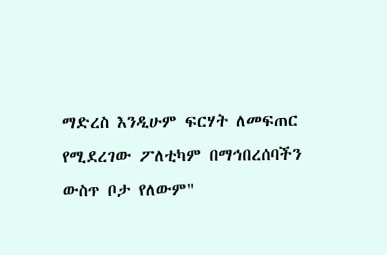ማድረስ እንዲሁም ፍርሃት ለመፍጠር የሚደረገው ፖለቲካም በማኅበረሰባችን ውስጥ ቦታ የለውም"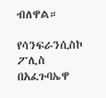ብለዋል።

የሳንፍራንሲስኮ ፖሊስ በአፈጉባኤዋ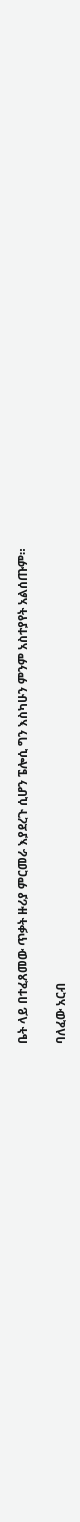ቤት ላይ በተፈጸመው ጥቃት ዙሪያ ምርመራ እያደረጉ ሲሆን ፔሎሲ ግን እስካሁን ምንም አስተያየት አልሰጡም።

ባለፈው አርብ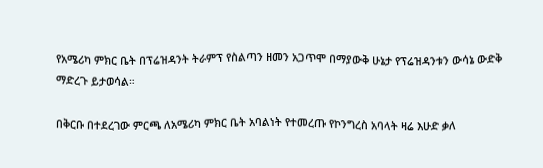የአሜሪካ ምክር ቤት በፕሬዝዳንት ትራምፕ የስልጣን ዘመን አጋጥሞ በማያውቅ ሁኔታ የፕሬዝዳንቱን ውሳኔ ውድቅ ማድረጉ ይታወሳል።

በቅርቡ በተደረገው ምርጫ ለአሜሪካ ምክር ቤት አባልነት የተመረጡ የኮንግረስ አባላት ዛሬ እሁድ ቃለ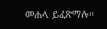መሐላ ይፈጽማሉ።